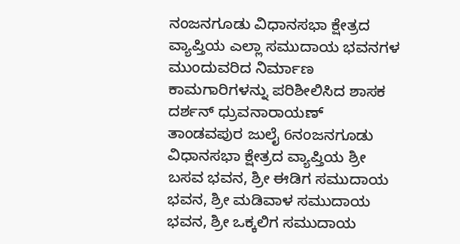ನಂಜನಗೂಡು ವಿಧಾನಸಭಾ ಕ್ಷೇತ್ರದ ವ್ಯಾಪ್ತಿಯ ಎಲ್ಲಾ ಸಮುದಾಯ ಭವನಗಳ ಮುಂದುವರಿದ ನಿರ್ಮಾಣ ಕಾಮಗಾರಿಗಳನ್ನು ಪರಿಶೀಲಿಸಿದ ಶಾಸಕ ದರ್ಶನ್ ಧ್ರುವನಾರಾಯಣ್
ತಾಂಡವಪುರ ಜುಲೈ 6ನಂಜನಗೂಡು ವಿಧಾನಸಭಾ ಕ್ಷೇತ್ರದ ವ್ಯಾಪ್ತಿಯ ಶ್ರೀ ಬಸವ ಭವನ, ಶ್ರೀ ಈಡಿಗ ಸಮುದಾಯ ಭವನ, ಶ್ರೀ ಮಡಿವಾಳ ಸಮುದಾಯ ಭವನ, ಶ್ರೀ ಒಕ್ಕಲಿಗ ಸಮುದಾಯ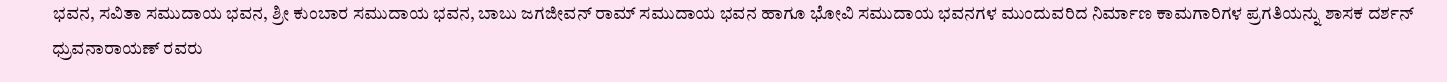ಭವನ, ಸವಿತಾ ಸಮುದಾಯ ಭವನ, ಶ್ರೀ ಕುಂಬಾರ ಸಮುದಾಯ ಭವನ, ಬಾಬು ಜಗಜೀವನ್ ರಾಮ್ ಸಮುದಾಯ ಭವನ ಹಾಗೂ ಭೋವಿ ಸಮುದಾಯ ಭವನಗಳ ಮುಂದುವರಿದ ನಿರ್ಮಾಣ ಕಾಮಗಾರಿಗಳ ಪ್ರಗತಿಯನ್ನು ಶಾಸಕ ದರ್ಶನ್ ಧ್ರುವನಾರಾಯಣ್ ರವರು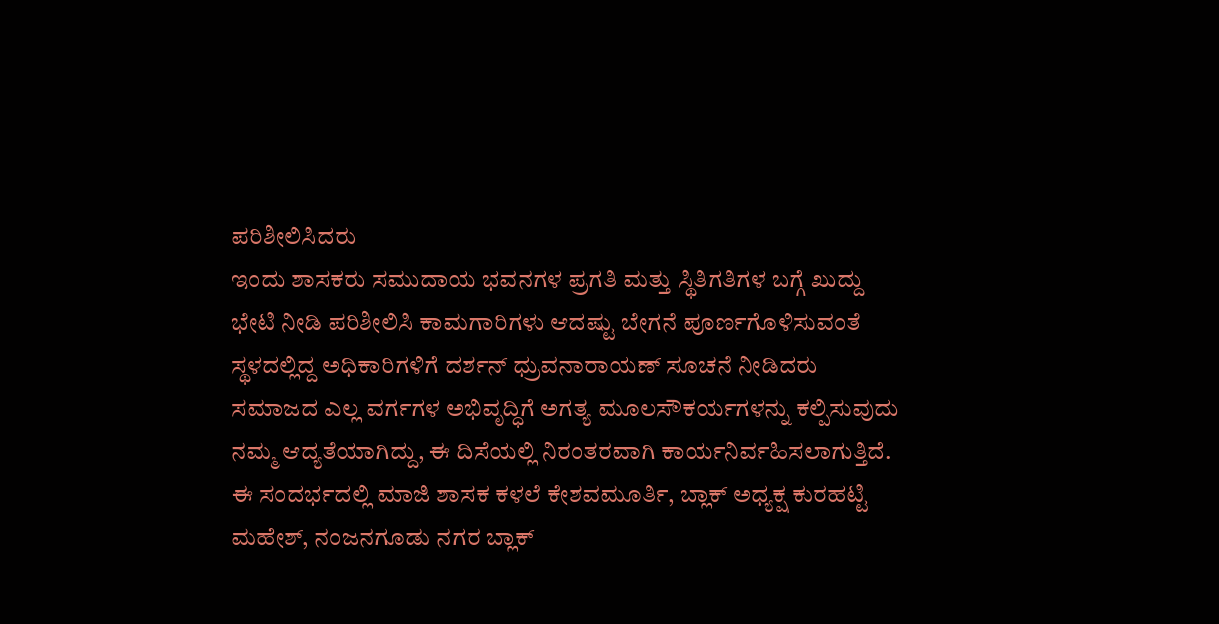ಪರಿಶೀಲಿಸಿದರು
ಇಂದು ಶಾಸಕರು ಸಮುದಾಯ ಭವನಗಳ ಪ್ರಗತಿ ಮತ್ತು ಸ್ಥಿತಿಗತಿಗಳ ಬಗ್ಗೆ ಖುದ್ದು ಭೇಟಿ ನೀಡಿ ಪರಿಶೀಲಿಸಿ ಕಾಮಗಾರಿಗಳು ಆದಷ್ಟು ಬೇಗನೆ ಪೂರ್ಣಗೊಳಿಸುವಂತೆ ಸ್ಥಳದಲ್ಲಿದ್ದ ಅಧಿಕಾರಿಗಳಿಗೆ ದರ್ಶನ್ ಧ್ರುವನಾರಾಯಣ್ ಸೂಚನೆ ನೀಡಿದರು
ಸಮಾಜದ ಎಲ್ಲ ವರ್ಗಗಳ ಅಭಿವೃದ್ಧಿಗೆ ಅಗತ್ಯ ಮೂಲಸೌಕರ್ಯಗಳನ್ನು ಕಲ್ಪಿಸುವುದು ನಮ್ಮ ಆದ್ಯತೆಯಾಗಿದ್ದು, ಈ ದಿಸೆಯಲ್ಲಿ ನಿರಂತರವಾಗಿ ಕಾರ್ಯನಿರ್ವಹಿಸಲಾಗುತ್ತಿದೆ.
ಈ ಸಂದರ್ಭದಲ್ಲಿ ಮಾಜಿ ಶಾಸಕ ಕಳಲೆ ಕೇಶವಮೂರ್ತಿ, ಬ್ಲಾಕ್ ಅಧ್ಯಕ್ಷ ಕುರಹಟ್ಟಿ ಮಹೇಶ್, ನಂಜನಗೂಡು ನಗರ ಬ್ಲಾಕ್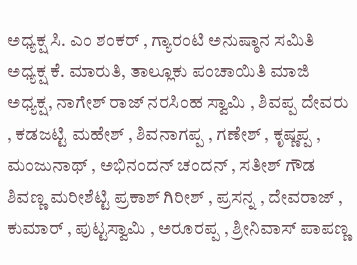ಅಧ್ಯಕ್ಷ ಸಿ. ಎಂ ಶಂಕರ್ , ಗ್ಯಾರಂಟಿ ಅನುಷ್ಠಾನ ಸಮಿತಿ ಅಧ್ಯಕ್ಷ ಕೆ. ಮಾರುತಿ, ತಾಲ್ಲೂಕು ಪಂಚಾಯಿತಿ ಮಾಜಿ ಅಧ್ಯಕ್ಷ, ನಾಗೇಶ್ ರಾಜ್ ನರಸಿಂಹ ಸ್ವಾಮಿ , ಶಿವಪ್ಪ ದೇವರು , ಕಡಜಟ್ಟಿ ಮಹೇಶ್ , ಶಿವನಾಗಪ್ಪ , ಗಣೇಶ್ , ಕೃಷ್ಣಪ್ಪ , ಮಂಜುನಾಥ್ , ಅಭಿನಂದನ್ ಚಂದನ್ , ಸತೀಶ್ ಗೌಡ ಶಿವಣ್ಣ ಮರೀಶೆಟ್ಟಿ ಪ್ರಕಾಶ್ ಗಿರೀಶ್ , ಪ್ರಸನ್ನ , ದೇವರಾಜ್ , ಕುಮಾರ್ , ಪುಟ್ಟಸ್ವಾಮಿ , ಅರೂರಪ್ಪ , ಶ್ರೀನಿವಾಸ್ ಪಾಪಣ್ಣ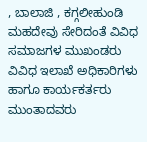, ಬಾಲಾಜಿ , ಕಗ್ಗಲೀಹುಂಡಿ ಮಹದೇವು ಸೇರಿದಂತೆ ವಿವಿಧ ಸಮಾಜಗಳ ಮುಖಂಡರು ವಿವಿಧ ಇಲಾಖೆ ಅಧಿಕಾರಿಗಳು ಹಾಗೂ ಕಾರ್ಯಕರ್ತರು ಮುಂತಾದವರು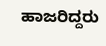ಹಾಜರಿದ್ದರು